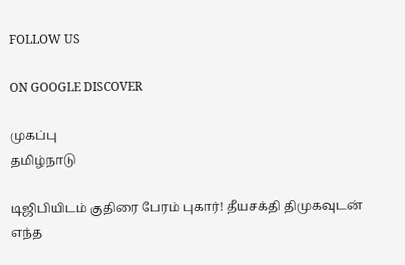FOLLOW US

ON GOOGLE DISCOVER

முகப்பு
தமிழ்நாடு

டிஜிபியிடம் குதிரை பேரம் புகார்! தீயசக்தி திமுகவுடன் எந்த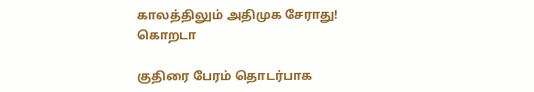காலத்திலும் அதிமுக சேராது! கொறடா

குதிரை பேரம் தொடர்பாக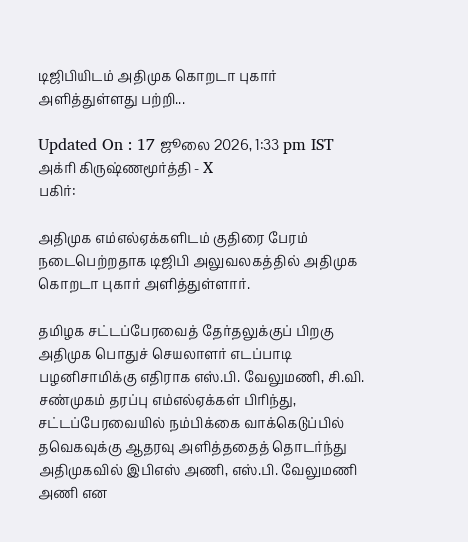டிஜிபியிடம் அதிமுக கொறடா புகார் அளித்துள்ளது பற்றி...

Updated On : 17 ஜூலை 2026, 1:33 pm IST
அக்ரி கிருஷ்ணமூர்த்தி - X
பகிர்:

அதிமுக எம்எல்ஏக்களிடம் குதிரை பேரம் நடைபெற்றதாக டிஜிபி அலுவலகத்தில் அதிமுக கொறடா புகார் அளித்துள்ளார்.

தமிழக சட்டப்பேரவைத் தேர்தலுக்குப் பிறகு அதிமுக பொதுச் செயலாளர் எடப்பாடி பழனிசாமிக்கு எதிராக எஸ்.பி. வேலுமணி, சி.வி. சண்முகம் தரப்பு எம்எல்ஏக்கள் பிரிந்து, சட்டப்பேரவையில் நம்பிக்கை வாக்கெடுப்பில் தவெகவுக்கு ஆதரவு அளித்ததைத் தொடர்ந்து அதிமுகவில் இபிஎஸ் அணி, எஸ்.பி. வேலுமணி அணி என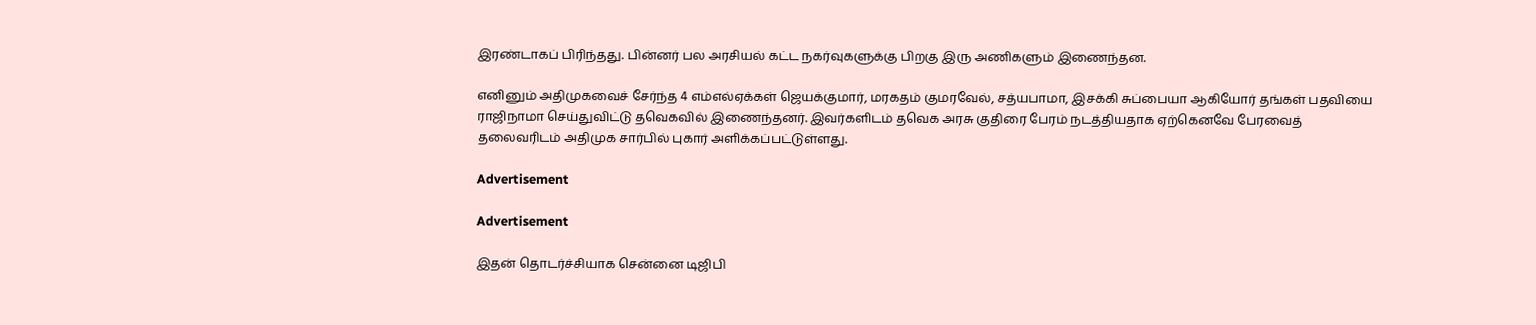இரண்டாகப் பிரிந்தது. பின்னர் பல அரசியல் கட்ட நகர்வுகளுக்கு பிறகு இரு அணிகளும் இணைந்தன.

எனினும் அதிமுகவைச் சேர்ந்த 4 எம்எல்ஏக்கள் ஜெயக்குமார், மரகதம் குமரவேல், சத்யபாமா, இசக்கி சுப்பையா ஆகியோர் தங்கள் பதவியை ராஜிநாமா செய்துவிட்டு தவெகவில் இணைந்தனர். இவர்களிடம் தவெக அரசு குதிரை பேரம் நடத்தியதாக ஏற்கெனவே பேரவைத் தலைவரிடம் அதிமுக சார்பில் புகார் அளிக்கப்பட்டுள்ளது.

Advertisement

Advertisement

இதன் தொடர்ச்சியாக சென்னை டிஜிபி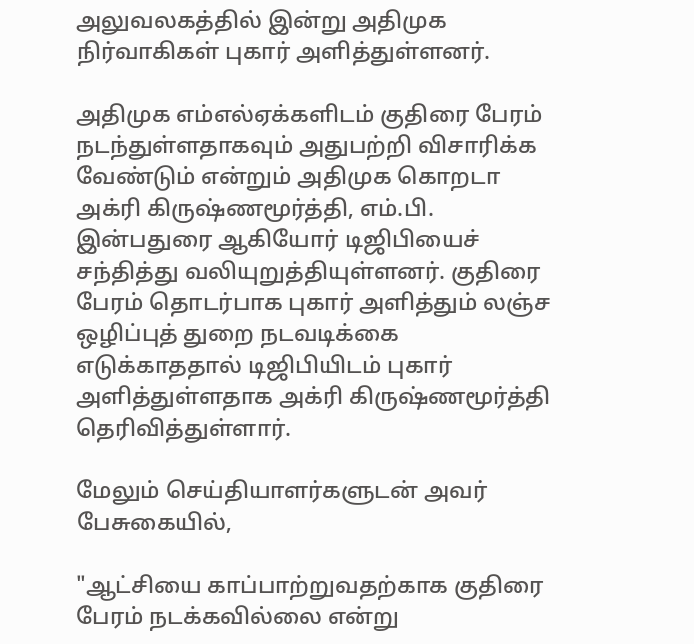அலுவலகத்தில் இன்று அதிமுக நிர்வாகிகள் புகார் அளித்துள்ளனர்.

அதிமுக எம்எல்ஏக்களிடம் குதிரை பேரம் நடந்துள்ளதாகவும் அதுபற்றி விசாரிக்க வேண்டும் என்றும் அதிமுக கொறடா அக்ரி கிருஷ்ணமூர்த்தி, எம்.பி. இன்பதுரை ஆகியோர் டிஜிபியைச் சந்தித்து வலியுறுத்தியுள்ளனர். குதிரை பேரம் தொடர்பாக புகார் அளித்தும் லஞ்ச ஒழிப்புத் துறை நடவடிக்கை எடுக்காததால் டிஜிபியிடம் புகார் அளித்துள்ளதாக அக்ரி கிருஷ்ணமூர்த்தி தெரிவித்துள்ளார்.

மேலும் செய்தியாளர்களுடன் அவர் பேசுகையில்,

"ஆட்சியை காப்பாற்றுவதற்காக குதிரை பேரம் நடக்கவில்லை என்று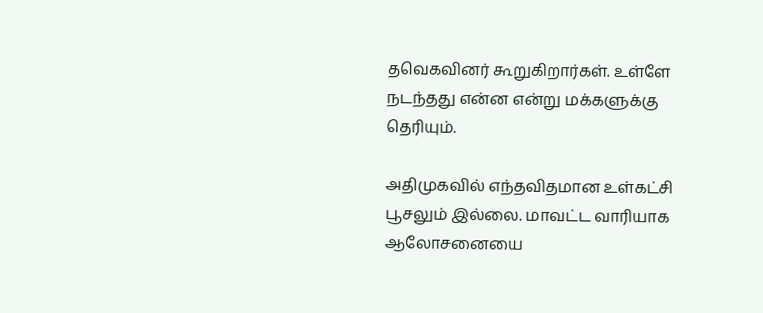தவெகவினர் கூறுகிறார்கள். உள்ளே நடந்தது என்ன என்று மக்களுக்கு தெரியும்.

அதிமுகவில் எந்தவிதமான உள்கட்சி பூசலும் இல்லை. மாவட்ட வாரியாக ஆலோசனையை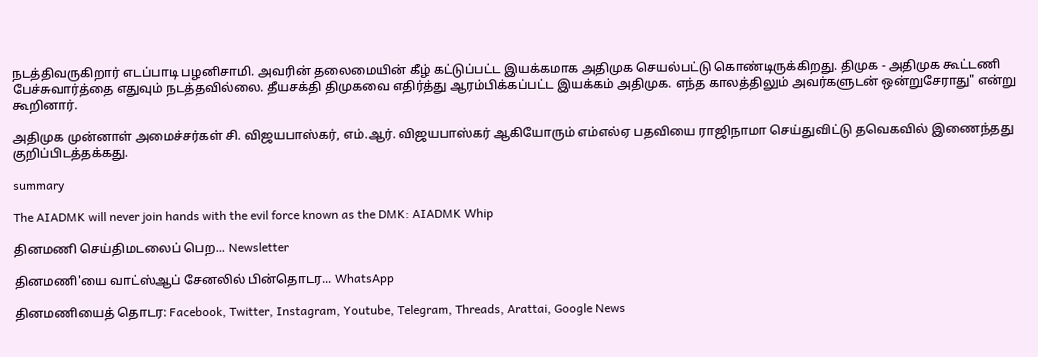நடத்திவருகிறார் எடப்பாடி பழனிசாமி. அவரின் தலைமையின் கீழ் கட்டுப்பட்ட இயக்கமாக அதிமுக செயல்பட்டு கொண்டிருக்கிறது. திமுக - அதிமுக கூட்டணி பேச்சுவார்த்தை எதுவும் நடத்தவில்லை. தீயசக்தி திமுகவை எதிர்த்து ஆரம்பிக்கப்பட்ட இயக்கம் அதிமுக. எந்த காலத்திலும் அவர்களுடன் ஒன்றுசேராது" என்று கூறினார்.

அதிமுக முன்னாள் அமைச்சர்கள் சி. விஜயபாஸ்கர், எம்.ஆர். விஜயபாஸ்கர் ஆகியோரும் எம்எல்ஏ பதவியை ராஜிநாமா செய்துவிட்டு தவெகவில் இணைந்தது குறிப்பிடத்தக்கது.

summary

The AIADMK will never join hands with the evil force known as the DMK: AIADMK Whip

தினமணி செய்திமடலைப் பெற... Newsletter

தினமணி'யை வாட்ஸ்ஆப் சேனலில் பின்தொடர... WhatsApp

தினமணியைத் தொடர: Facebook, Twitter, Instagram, Youtube, Telegram, Threads, Arattai, Google News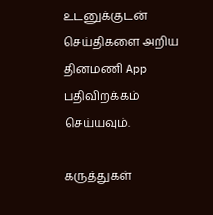உடனுக்குடன் செய்திகளை அறிய தினமணி App பதிவிறக்கம் செய்யவும்.

கருத்துகள்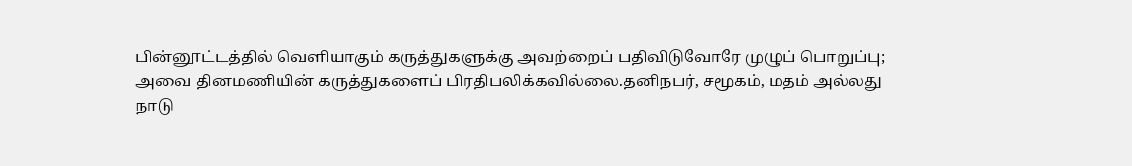பின்னூட்டத்தில் வெளியாகும் கருத்துகளுக்கு அவற்றைப் பதிவிடுவோரே முழுப் பொறுப்பு; அவை தினமணியின் கருத்துகளைப் பிரதிபலிக்கவில்லை.தனிநபர், சமூகம், மதம் அல்லது நாடு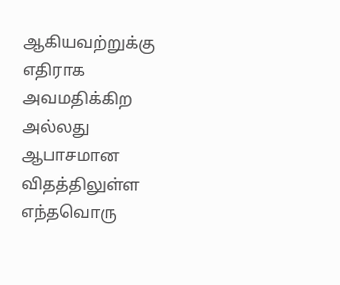ஆகியவற்றுக்கு எதிராக அவமதிக்கிற அல்லது ஆபாசமான விதத்திலுள்ள எந்தவொரு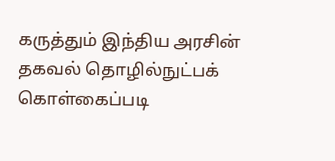கருத்தும் இந்திய அரசின் தகவல் தொழில்நுட்பக் கொள்கைப்படி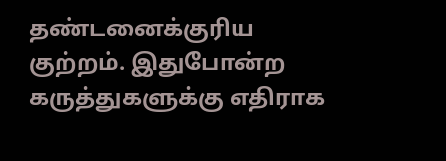தண்டனைக்குரிய குற்றம். இதுபோன்ற கருத்துகளுக்கு எதிராக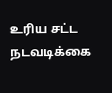உரிய சட்ட நடவடிக்கை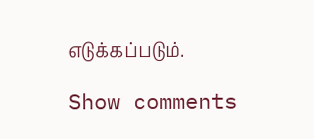எடுக்கப்படும்.

Show comments